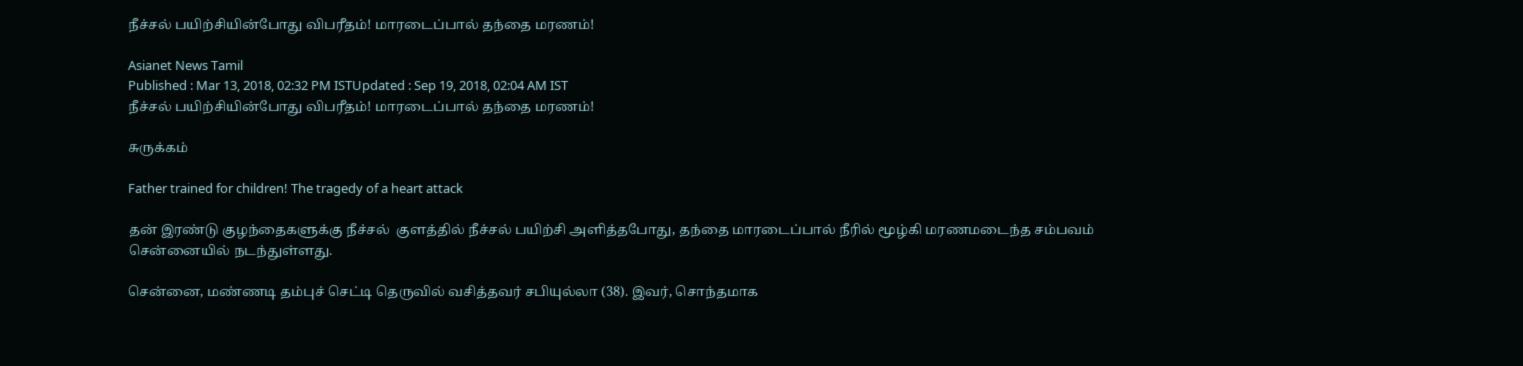நீச்சல் பயிற்சியின்போது விபரீதம்! மாரடைப்பால் தந்தை மரணம்!

Asianet News Tamil
Published : Mar 13, 2018, 02:32 PM ISTUpdated : Sep 19, 2018, 02:04 AM IST
நீச்சல் பயிற்சியின்போது விபரீதம்! மாரடைப்பால் தந்தை மரணம்!

சுருக்கம்

Father trained for children! The tragedy of a heart attack

தன் இரண்டு குழந்தைகளுக்கு நீச்சல்  குளத்தில் நீச்சல் பயிற்சி அளித்தபோது, தந்தை மாரடைப்பால் நீரில் மூழ்கி மரணமடைந்த சம்பவம் சென்னையில் நடந்துள்ளது.

சென்னை, மண்ணடி தம்புச் செட்டி தெருவில் வசித்தவர் சபியுல்லா (38). இவர், சொந்தமாக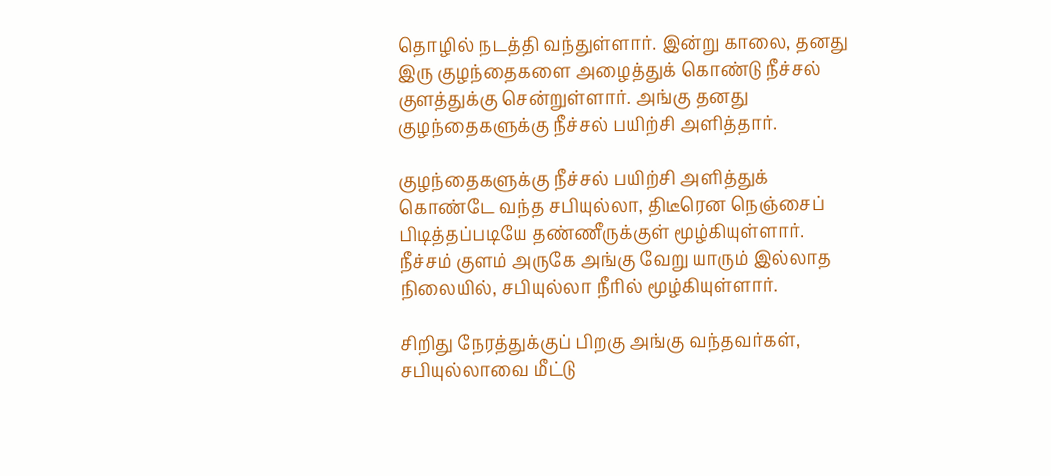தொழில் நடத்தி வந்துள்ளார். இன்று காலை, தனது இரு குழந்தைகளை அழைத்துக் கொண்டு நீச்சல் குளத்துக்கு சென்றுள்ளார். அங்கு தனது குழந்தைகளுக்கு நீச்சல் பயிற்சி அளித்தார்.

குழந்தைகளுக்கு நீச்சல் பயிற்சி அளித்துக் கொண்டே வந்த சபியுல்லா, திடீரென நெஞ்சைப் பிடித்தப்படியே தண்ணீருக்குள் மூழ்கியுள்ளார். நீச்சம் குளம் அருகே அங்கு வேறு யாரும் இல்லாத நிலையில், சபியுல்லா நீரில் மூழ்கியுள்ளார்.

சிறிது நேரத்துக்குப் பிறகு அங்கு வந்தவர்கள், சபியுல்லாவை மீட்டு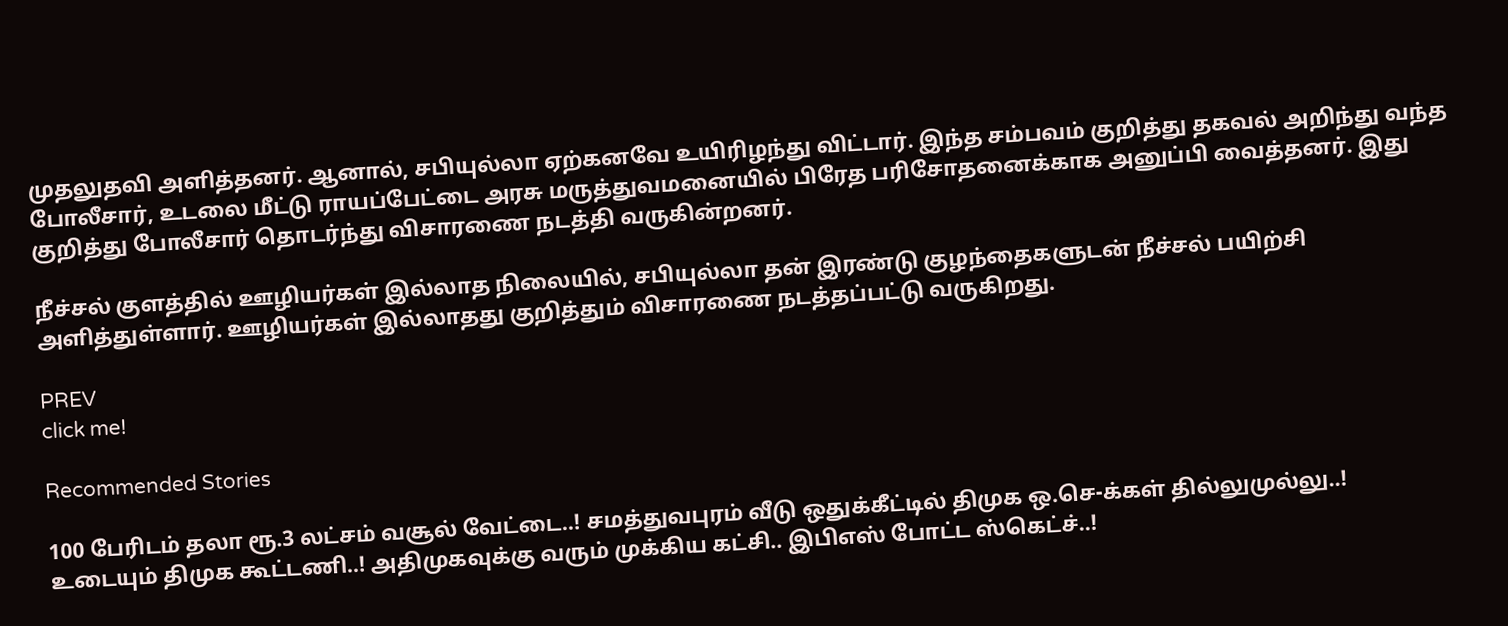முதலுதவி அளித்தனர். ஆனால், சபியுல்லா ஏற்கனவே உயிரிழந்து விட்டார். இந்த சம்பவம் குறித்து தகவல் அறிந்து வந்த போலீசார், உடலை மீட்டு ராயப்பேட்டை அரசு மருத்துவமனையில் பிரேத பரிசோதனைக்காக அனுப்பி வைத்தனர். இது குறித்து போலீசார் தொடர்ந்து விசாரணை நடத்தி வருகின்றனர்.

நீச்சல் குளத்தில் ஊழியர்கள் இல்லாத நிலையில், சபியுல்லா தன் இரண்டு குழந்தைகளுடன் நீச்சல் பயிற்சி அளித்துள்ளார். ஊழியர்கள் இல்லாதது குறித்தும் விசாரணை நடத்தப்பட்டு வருகிறது.

PREV
click me!

Recommended Stories

100 பேரிடம் தலா ரூ.3 லட்சம் வசூல் வேட்டை..! சமத்துவபுரம் வீடு ஒதுக்கீட்டில் திமுக ஒ.செ-க்கள் தில்லுமுல்லு..!
உடையும் திமுக கூட்டணி..! அதிமுகவுக்கு வரும் முக்கிய கட்சி.. இபிஎஸ் போட்ட ஸ்கெட்ச்..!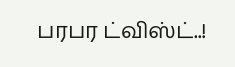பரபர ட்விஸ்ட்..!